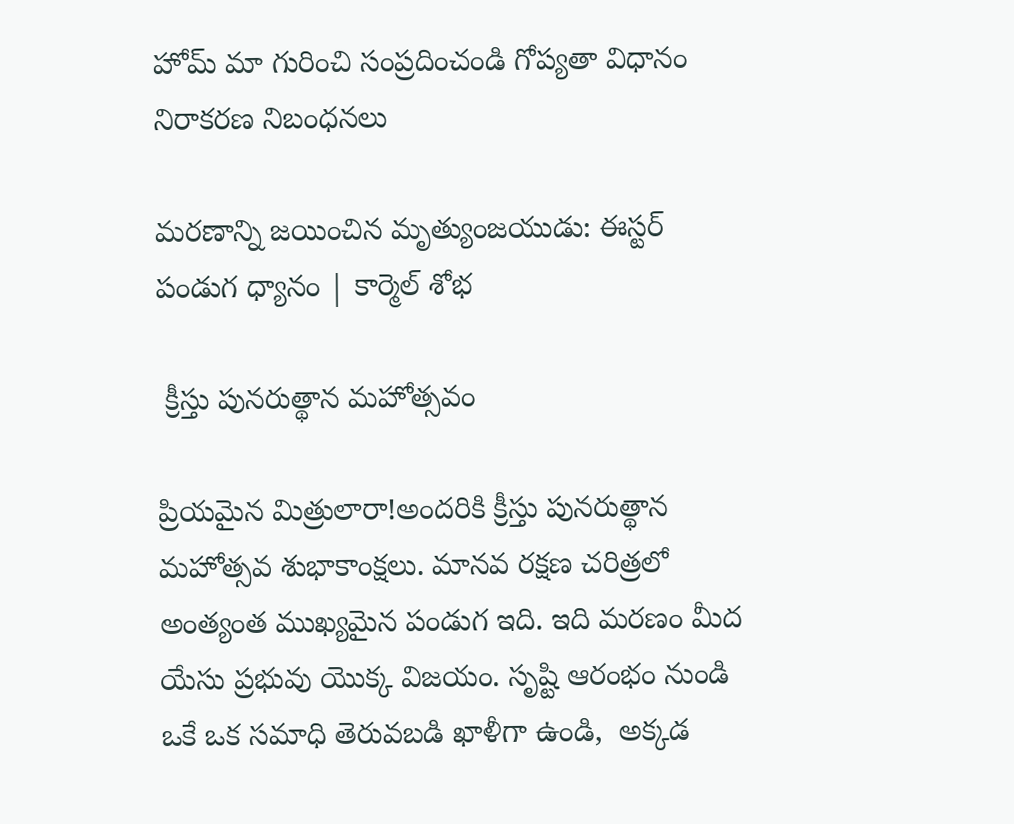హోమ్ మా గురించి సంప్రదించండి గోప్యతా విధానం నిరాకరణ నిబంధనలు

మరణాన్ని జయించిన మృత్యుంజయుడు: ఈస్టర్ పండుగ ధ్యానం | కార్మెల్ శోభ

 క్రీస్తు పునరుత్థాన మహోత్సవం

ప్రియమైన మిత్రులారా!అందరికి క్రీస్తు పునరుత్థాన మహోత్సవ శుభాకాంక్షలు. మానవ రక్షణ చరిత్రలో అంత్యంత ముఖ్యమైన పండుగ ఇది. ఇది మరణం మీద యేసు ప్రభువు యొక్క విజయం. సృష్టి ఆరంభం నుండి ఒకే ఒక సమాధి తెరువబడి ఖాళీగా ఉండి,  అక్కడ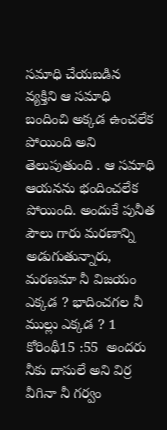సమాధి చేయబడిన వ్యక్తిని ఆ సమాధి  బందించి అక్కడ ఉంచలేక పోయింది అని తెలుపుతుంది . ఆ సమాధి ఆయనను భందించలేక పోయింది. అందుకే పునీత పౌలు గారు మరణాన్ని అడుగుతున్నారు, మరణమా నీ విజయం ఎక్కడ ? భాదించగల నీ ముల్లు ఎక్కడ ? 1 కోరింథీ15 :55  అందరు నీకు దాసులే అని విర్ర వీగినా నీ గర్వం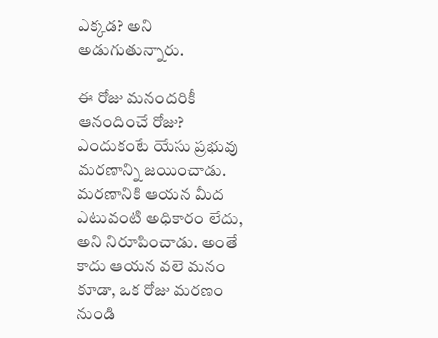ఎక్కడ? అని అడుగుతున్నారు.

ఈ రోజు మనందరికీ ఆనందించే రోజు? ఎందుకంటే యేసు ప్రభువు మరణాన్ని జయించాడు. మరణానికి ఆయన మీద ఎటువంటి అధికారం లేదు, అని నిరూపించాడు. అంతే కాదు ఆయన వలె మనం కూడా, ఒక రోజు మరణం నుండి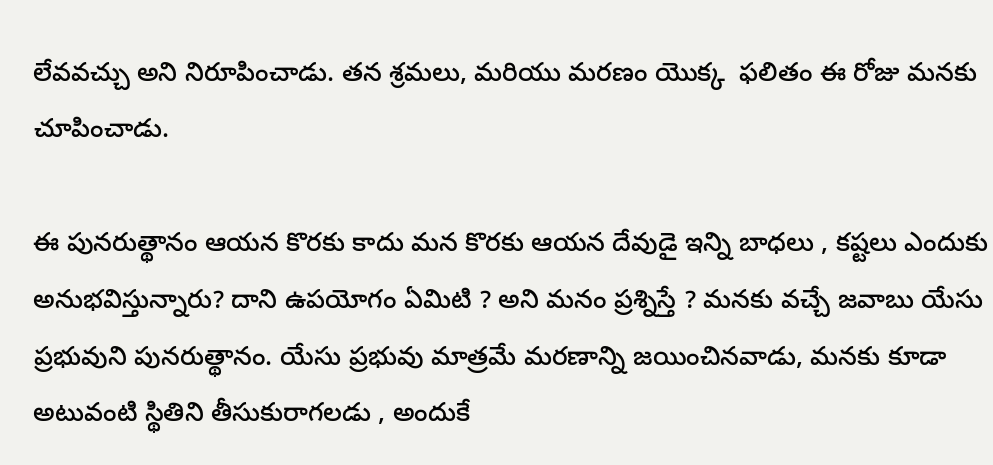లేవవచ్చు అని నిరూపించాడు. తన శ్రమలు, మరియు మరణం యొక్క  ఫలితం ఈ రోజు మనకు చూపించాడు.

ఈ పునరుత్థానం ఆయన కొరకు కాదు మన కొరకు ఆయన దేవుడై ఇన్ని బాధలు , కష్టలు ఎందుకు అనుభవిస్తున్నారు? దాని ఉపయోగం ఏమిటి ? అని మనం ప్రశ్నిస్తే ? మనకు వచ్చే జవాబు యేసు ప్రభువుని పునరుత్థానం. యేసు ప్రభువు మాత్రమే మరణాన్ని జయించినవాడు, మనకు కూడా అటువంటి స్థితిని తీసుకురాగలడు , అందుకే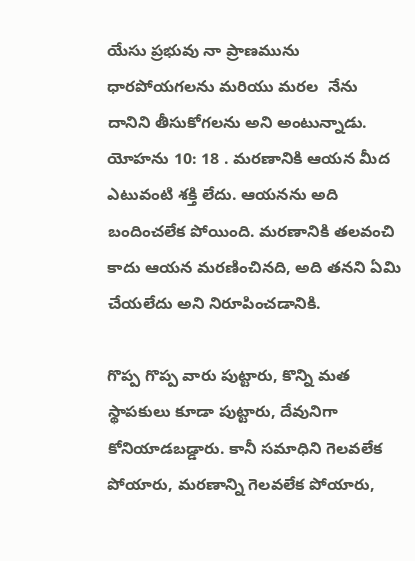యేసు ప్రభువు నా ప్రాణమును ధారపోయగలను మరియు మరల  నేను దానిని తీసుకోగలను అని అంటున్నాడు. యోహను 10: 18 . మరణానికి ఆయన మీద ఎటువంటి శక్తి లేదు. ఆయనను అది బందించలేక పోయింది. మరణానికి తలవంచి కాదు ఆయన మరణించినది, అది తనని ఏమి చేయలేదు అని నిరూపించడానికి.

గొప్ప గొప్ప వారు పుట్టారు, కొన్ని మత స్థాపకులు కూడా పుట్టారు, దేవునిగా కోనియాడబడ్డారు. కానీ సమాధిని గెలవలేక పోయారు, మరణాన్ని గెలవలేక పోయారు,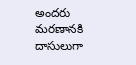అందరు మరణానకి దాసులుగా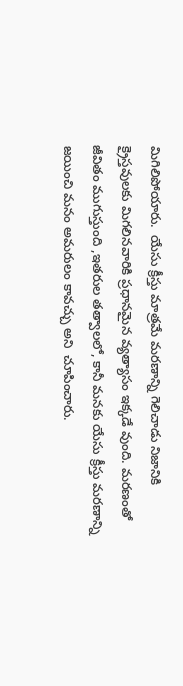మిగిలిపోయారు.  యేసు క్రీస్తు మాత్రమే మరణాన్ని గెలిచాడు నిజానికి క్రైస్తవులకు మిగలినవారికి ప్రధానమైన వ్యత్యాసం ఇక్కడే వుంది. మరణంతో జీవితం ముగుస్తుంది ,ఇతరుల తత్వాలలో, కానీ మనకు యేసు క్రీస్తు మరణాన్ని జయించి మనం అమరులం కావచ్చు అని  చూపించారు.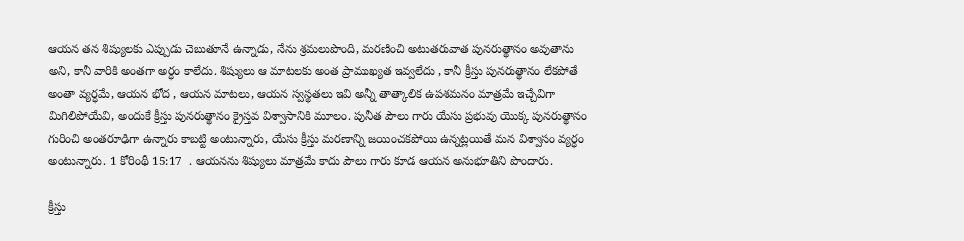ఆయన తన శిష్యులకు ఎప్పుడు చెబుతూనే ఉన్నాడు, నేను శ్రమలుపొంది, మరణించి అటుతరువాత పునరుత్థానం అవుతాను అని, కానీ వారికి అంతగా అర్ధం కాలేదు. శిష్యులు ఆ మాటలకు అంత ప్రాముఖ్యత ఇవ్వలేదు , కానీ క్రీస్తు పునరుత్థానం లేకపోతే అంతా వ్యర్ధమే, ఆయన భోద , ఆయన మాటలు, ఆయన స్వస్థతలు ఇవి అన్నీ తాత్కాలిక ఉపశమనం మాత్రమే ఇచ్చేవిగా మిగిలిపోయేవి, అందుకే క్రీస్తు పునరుత్థానం క్రైస్తవ విశ్వాసానికి మూలం. పునీత పౌలు గారు యేసు ప్రభువు యొక్క పునరుత్థానం గురించి అంతరూఢిగా ఉన్నారు కాబట్టి అంటున్నారు, యేసు క్రీస్తు మరణాన్ని జయించకపోయి ఉన్నట్లయితే మన విశ్వాసం వ్యర్ధం అంటున్నారు. 1 కోరింథీ 15:17  . ఆయనను శిష్యులు మాత్రమే కాదు పౌలు గారు కూడ ఆయన అనుభూతిని పొందారు.

క్రీస్తు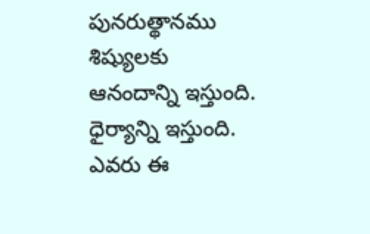పునరుత్థానము శిష్యులకు ఆనందాన్ని ఇస్తుంది. ధైర్యాన్ని ఇస్తుంది. ఎవరు ఈ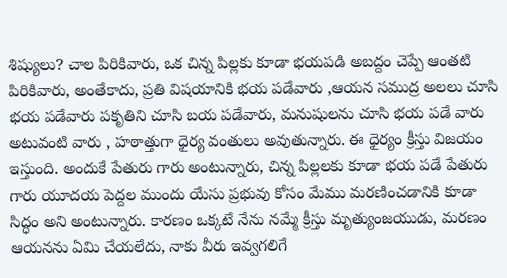శిష్యులు? చాల పిరికివారు, ఒక చిన్న పిల్లకు కూడా భయపడి అబద్దం చెప్పే ఆంతటి పిరికివారు, అంతేకాదు, ప్రతి విషయానికి భయ పడేవారు ,ఆయన సముద్ర అలలు చూసి భయ పడేవారు పకృతిని చూసి బయ పడేవారు, మనుషులను చూసి భయ పడే వారు అటువంటి వారు , హఠాత్తుగా ధైర్య వంతులు అవుతున్నారు. ఈ ధైర్యం క్రీస్తు విజయం ఇస్తుంది. అందుకే పేతురు గారు అంటున్నారు, చిన్న పిల్లలకు కూడా భయ పడే పేతురు గారు యూదయ పెద్దల ముందు యేసు ప్రభువు కోసం మేము మరణించడానికి కూడా సిద్ధం అని అంటున్నారు. కారణం ఒక్కటే నేను నమ్మే క్రీస్తు మృత్యుంజయుడు, మరణం ఆయనను ఏమి చేయలేదు, నాకు వీరు ఇవ్వగలిగే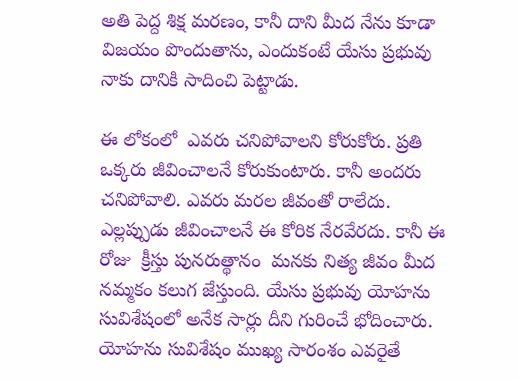అతి పెద్ద శిక్ష మరణం, కానీ దాని మీద నేను కూడా విజయం పొందుతాను, ఎందుకంటే యేసు ప్రభువు నాకు దానికి సాదించి పెట్టాడు.

ఈ లోకంలో  ఎవరు చనిపోవాలని కోరుకోరు. ప్రతి ఒక్కరు జీవించాలనే కోరుకుంటారు. కానీ అందరు చనిపోవాలి. ఎవరు మరల జీవంతో రాలేదు. ఎల్లప్పుడు జీవించాలనే ఈ కోరిక నేరవేరదు. కానీ ఈ రోజు  క్రీస్తు పునరుత్థానం  మనకు నిత్య జీవం మీద నమ్మకం కలుగ జేస్తుంది. యేసు ప్రభువు యోహను సువిశేషంలో అనేక సార్లు దీని గురించే భోదించారు. యోహను సువిశేషం ముఖ్య సారంశం ఎవరైతే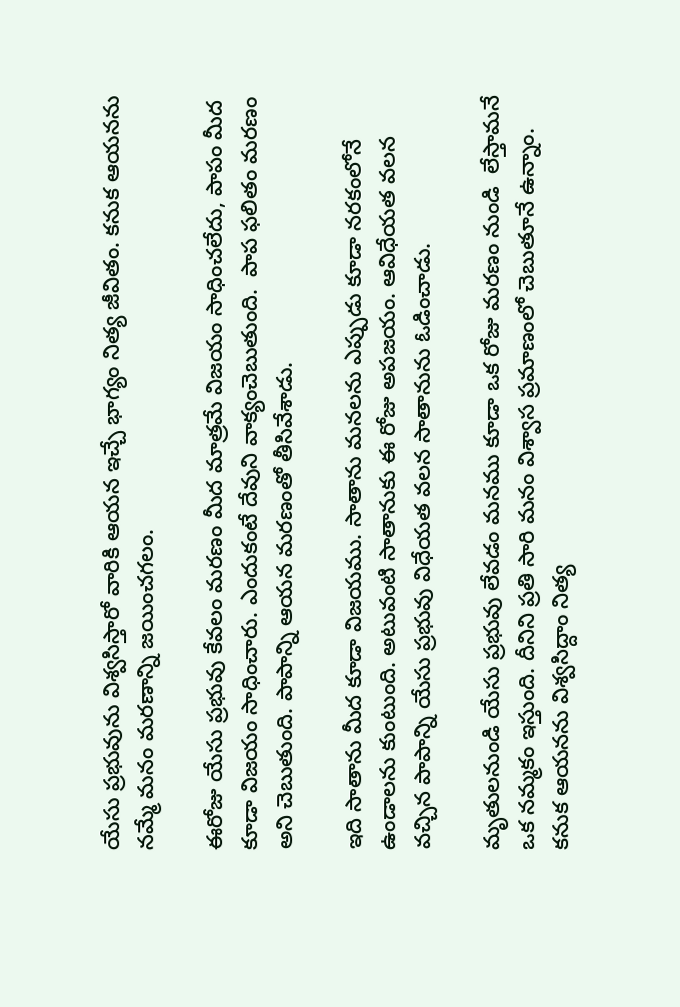యేసు ప్రభువును విశ్వసిస్తారో వారికి ఆయన ఇచ్చే భాగ్యం నిత్య జీవితం. కనుక ఆయనను నమ్మే మనం మరణాన్ని జయించగలం.

ఈరోజు యేసు ప్రభువు కేవలం మరణం మీద మాత్రమే విజయం సాధించలేదు, పాపం మీద కూడా విజయం సాధించారు. ఎందుకంటే దేవుని వాక్యంచెబుతుంది.  పాప ఫలితం మరణం అని చెబుతుంది. పాపాన్ని ఆయన మరణంతో తీసివేశాడు.

ఇది సాతాను మీద కూడా విజయము. సాతాను మనలను ఎప్పుడు కూడా నరకంలోనే ఉండాలను కుంటుంది. అటువంటి సాతానుకు ఈ రోజు అపజయం. ఆవిధేయత వలన వచ్చిన పాపాన్ని యేసు ప్రభువు విధేయత వలన సాతానును ఓడించాడు.

మృతులనుండి యేసు ప్రభువు లేవడం మనము కూడా ఒక రోజు మరణం నుండి  లేస్తామనే  ఒక నమ్మకం ఇస్తుంది. దీనిని ప్రతి సారి మనం విశ్వాస ప్రమాణంలో చెబుతూనే ఉన్నాం. కనుక ఆయనను విశ్వసిద్దాం నిత్య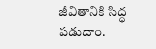జీవితానికి సిద్ధ పడుదాం.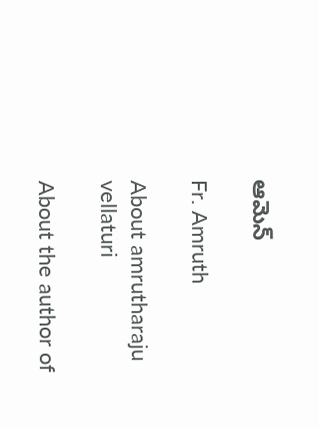ఆమెన్

Fr. Amruth

About amrutharaju vellaturi

About the author of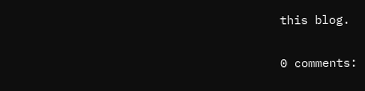this blog.

0 comments: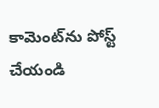కామెంట్‌ను పోస్ట్ చేయండి